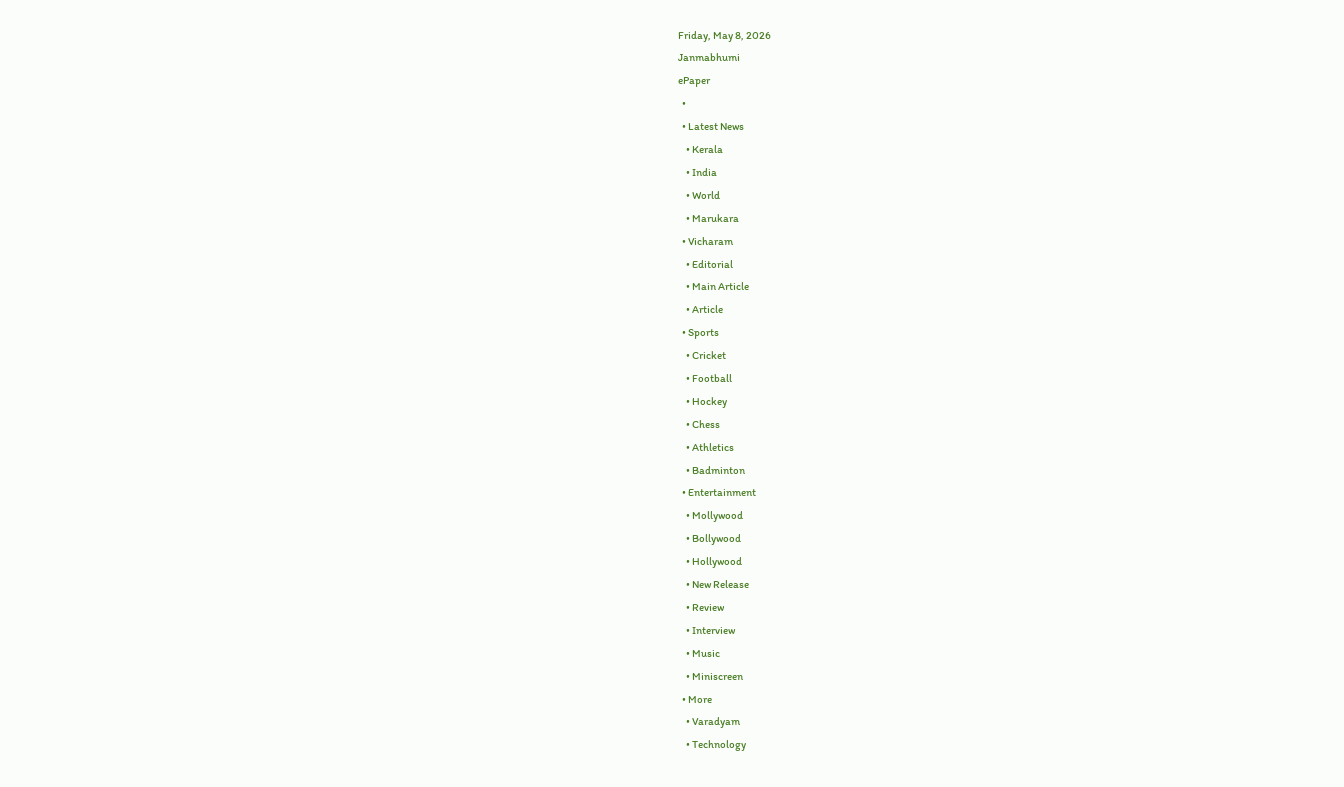Friday, May 8, 2026
Janmabhumi
ePaper
  •
  • Latest News
    • Kerala
    • India
    • World
    • Marukara
  • Vicharam
    • Editorial
    • Main Article
    • Article
  • Sports
    • Cricket
    • Football
    • Hockey
    • Chess
    • Athletics
    • Badminton
  • Entertainment
    • Mollywood
    • Bollywood
    • Hollywood
    • New Release
    • Review
    • Interview
    • Music
    • Miniscreen
  • More
    • Varadyam
    • Technology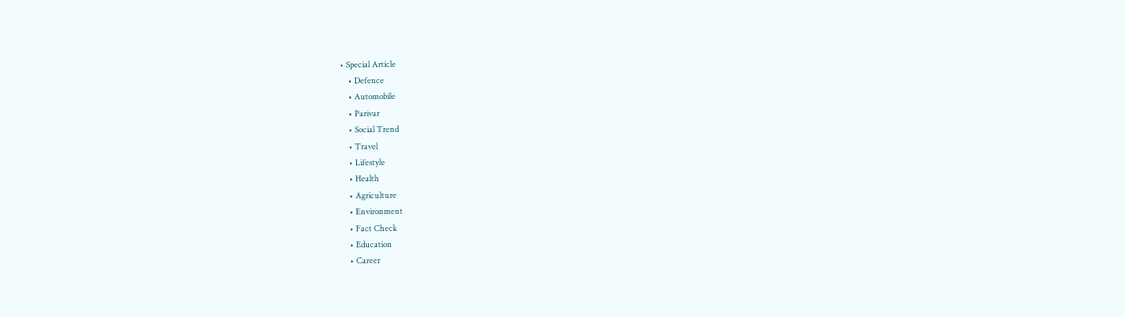• Special Article
    • Defence
    • Automobile
    • Parivar
    • Social Trend
    • Travel
    • Lifestyle
    • Health
    • Agriculture
    • Environment
    • Fact Check
    • Education
    • Career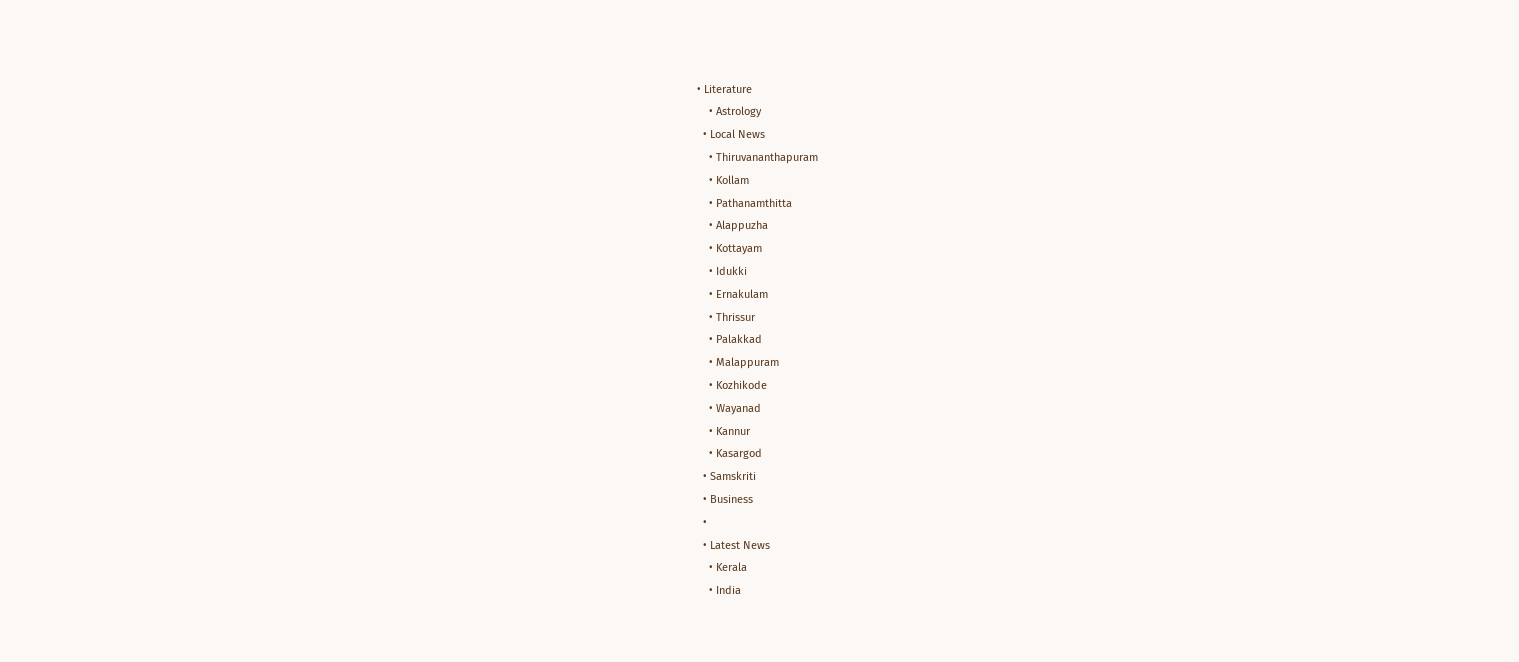• Literature
    • Astrology
  • Local News
    • Thiruvananthapuram
    • Kollam
    • Pathanamthitta
    • Alappuzha
    • Kottayam
    • Idukki
    • Ernakulam
    • Thrissur
    • Palakkad
    • Malappuram
    • Kozhikode
    • Wayanad
    • Kannur
    • Kasargod
  • Samskriti
  • Business
  •
  • Latest News
    • Kerala
    • India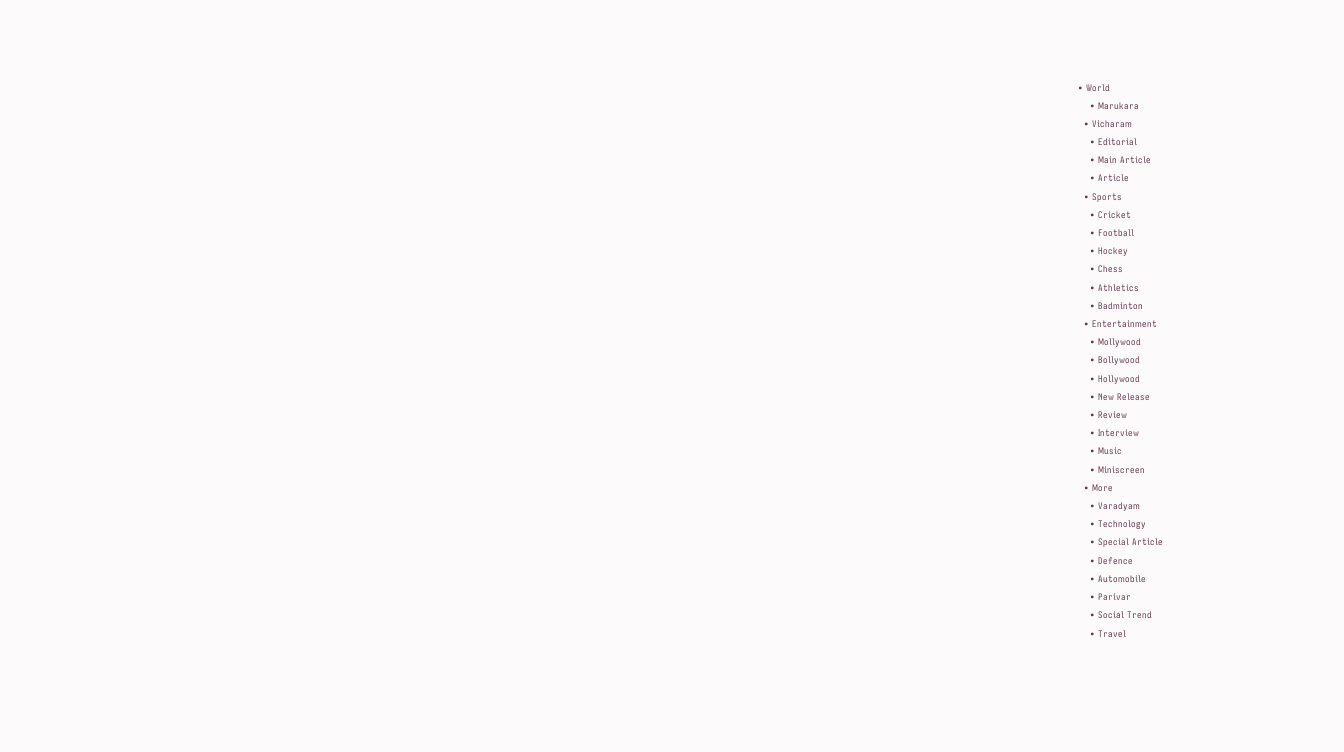• World
    • Marukara
  • Vicharam
    • Editorial
    • Main Article
    • Article
  • Sports
    • Cricket
    • Football
    • Hockey
    • Chess
    • Athletics
    • Badminton
  • Entertainment
    • Mollywood
    • Bollywood
    • Hollywood
    • New Release
    • Review
    • Interview
    • Music
    • Miniscreen
  • More
    • Varadyam
    • Technology
    • Special Article
    • Defence
    • Automobile
    • Parivar
    • Social Trend
    • Travel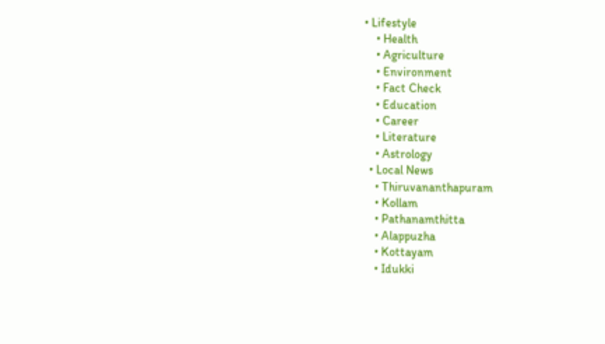• Lifestyle
    • Health
    • Agriculture
    • Environment
    • Fact Check
    • Education
    • Career
    • Literature
    • Astrology
  • Local News
    • Thiruvananthapuram
    • Kollam
    • Pathanamthitta
    • Alappuzha
    • Kottayam
    • Idukki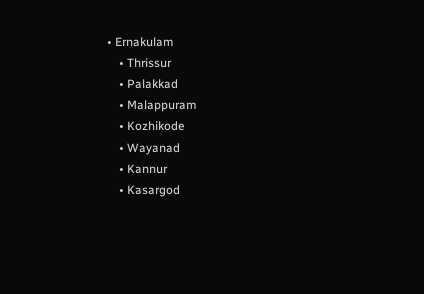• Ernakulam
    • Thrissur
    • Palakkad
    • Malappuram
    • Kozhikode
    • Wayanad
    • Kannur
    • Kasargod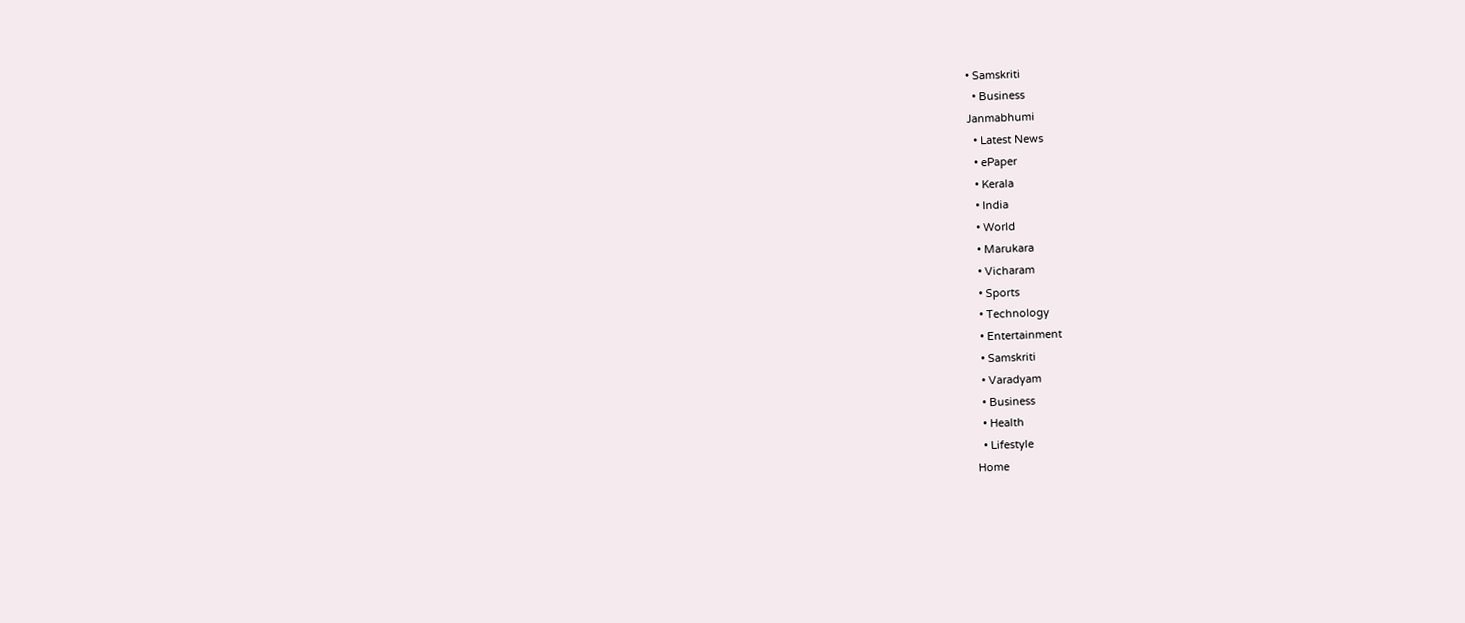• Samskriti
  • Business
Janmabhumi
  • Latest News
  • ePaper
  • Kerala
  • India
  • World
  • Marukara
  • Vicharam
  • Sports
  • Technology
  • Entertainment
  • Samskriti
  • Varadyam
  • Business
  • Health
  • Lifestyle
Home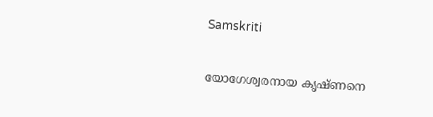Samskriti

യോഗേശ്വരനായ കൃഷ്ണനെ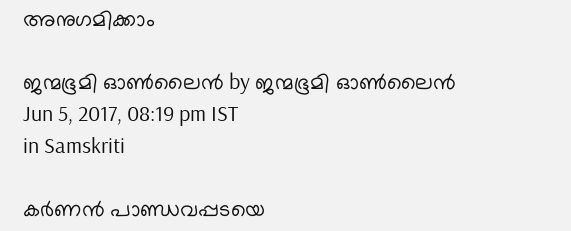അനുഗമിക്കാം

ജന്മഭൂമി ഓണ്‍ലൈന്‍ by ജന്മഭൂമി ഓണ്‍ലൈന്‍
Jun 5, 2017, 08:19 pm IST
in Samskriti

കര്‍ണന്‍ പാണ്ഡവപ്പടയെ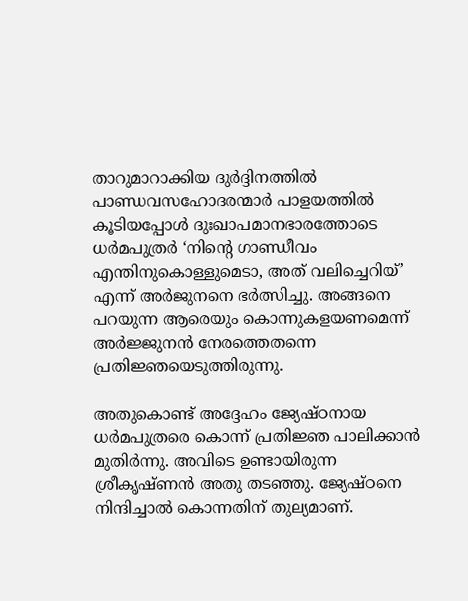താറുമാറാക്കിയ ദുര്‍ദ്ദിനത്തില്‍ പാണ്ഡവസഹോദരന്മാര്‍ പാളയത്തില്‍ കൂടിയപ്പോള്‍ ദുഃഖാപമാനഭാരത്തോടെ ധര്‍മപുത്രര്‍ ‘നിന്റെ ഗാണ്ഡീവം എന്തിനുകൊള്ളുമെടാ, അത് വലിച്ചെറിയ്’ എന്ന് അര്‍ജുനനെ ഭര്‍ത്സിച്ചു. അങ്ങനെ പറയുന്ന ആരെയും കൊന്നുകളയണമെന്ന് അര്‍ജ്ജുനന്‍ നേരത്തെതന്നെ പ്രതിജ്ഞയെടുത്തിരുന്നു.

അതുകൊണ്ട് അദ്ദേഹം ജ്യേഷ്ഠനായ ധര്‍മപുത്രരെ കൊന്ന് പ്രതിജ്ഞ പാലിക്കാന്‍ മുതിര്‍ന്നു. അവിടെ ഉണ്ടായിരുന്ന ശ്രീകൃഷ്ണന്‍ അതു തടഞ്ഞു. ജ്യേഷ്ഠനെ നിന്ദിച്ചാല്‍ കൊന്നതിന് തുല്യമാണ്.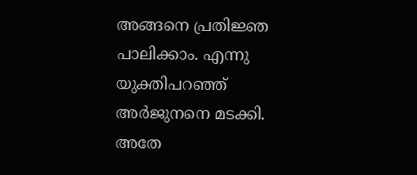അങ്ങനെ പ്രതിജ്ഞ പാലിക്കാം. എന്നു യുക്തിപറഞ്ഞ് അര്‍ജുനനെ മടക്കി. അതേ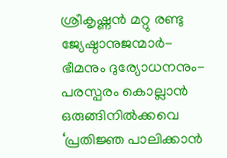ശ്രീകൃഷ്ണന്‍ മറ്റു രണ്ടു ജ്യേഷ്ഠാനുജന്മാര്‍- ഭീമനും ദുര്യോധനനും-പരസ്പരം കൊല്ലാന്‍ ഒരുങ്ങിനില്‍ക്കവെ ‘പ്രതിജ്ഞ പാലിക്കാന്‍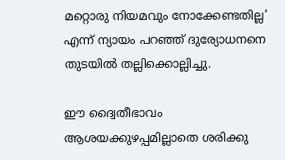മറ്റൊരു നിയമവും നോക്കേണ്ടതില്ല’ എന്ന് ന്യായം പറഞ്ഞ് ദുര്യോധനനെ തുടയില്‍ തല്ലിക്കൊല്ലിച്ചു.

ഈ ദ്വൈതീഭാവം ആശയക്കുഴപ്പമില്ലാതെ ശരിക്കു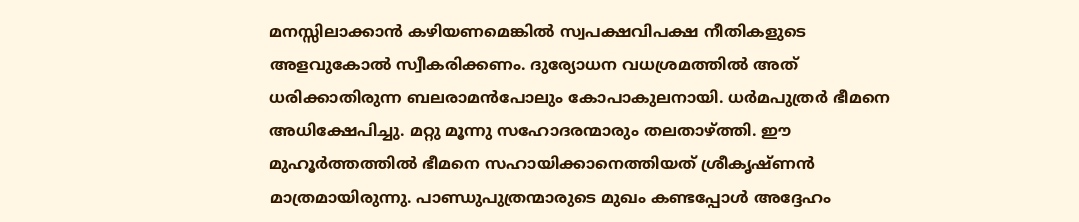മനസ്സിലാക്കാന്‍ കഴിയണമെങ്കില്‍ സ്വപക്ഷവിപക്ഷ നീതികളുടെ അളവുകോല്‍ സ്വീകരിക്കണം. ദുര്യോധന വധശ്രമത്തില്‍ അത് ധരിക്കാതിരുന്ന ബലരാമന്‍പോലും കോപാകുലനായി. ധര്‍മപുത്രര്‍ ഭീമനെ അധിക്ഷേപിച്ചു. മറ്റു മൂന്നു സഹോദരന്മാരും തലതാഴ്‌ത്തി. ഈ മുഹൂര്‍ത്തത്തില്‍ ഭീമനെ സഹായിക്കാനെത്തിയത് ശ്രീകൃഷ്ണന്‍ മാത്രമായിരുന്നു. പാണ്ഡുപുത്രന്മാരുടെ മുഖം കണ്ടപ്പോള്‍ അദ്ദേഹം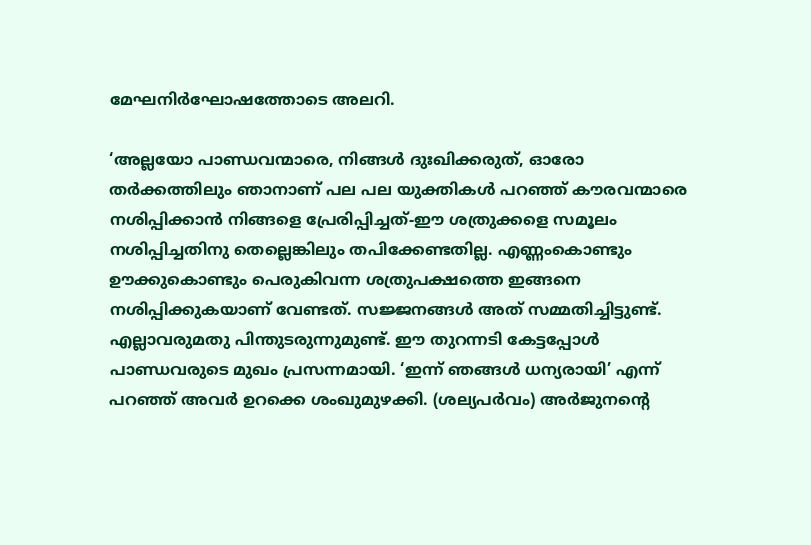മേഘനിര്‍ഘോഷത്തോടെ അലറി.

‘അല്ലയോ പാണ്ഡവന്മാരെ, നിങ്ങള്‍ ദുഃഖിക്കരുത്, ഓരോ തര്‍ക്കത്തിലും ഞാനാണ് പല പല യുക്തികള്‍ പറഞ്ഞ് കൗരവന്മാരെ നശിപ്പിക്കാന്‍ നിങ്ങളെ പ്രേരിപ്പിച്ചത്-ഈ ശത്രുക്കളെ സമൂലം നശിപ്പിച്ചതിനു തെല്ലെങ്കിലും തപിക്കേണ്ടതില്ല. എണ്ണംകൊണ്ടും ഊക്കുകൊണ്ടും പെരുകിവന്ന ശത്രുപക്ഷത്തെ ഇങ്ങനെ നശിപ്പിക്കുകയാണ് വേണ്ടത്. സജ്ജനങ്ങള്‍ അത് സമ്മതിച്ചിട്ടുണ്ട്. എല്ലാവരുമതു പിന്തുടരുന്നുമുണ്ട്. ഈ തുറന്നടി കേട്ടപ്പോള്‍ പാണ്ഡവരുടെ മുഖം പ്രസന്നമായി. ‘ഇന്ന് ഞങ്ങള്‍ ധന്യരായി’ എന്ന് പറഞ്ഞ് അവര്‍ ഉറക്കെ ശംഖുമുഴക്കി. (ശല്യപര്‍വം) അര്‍ജുനന്റെ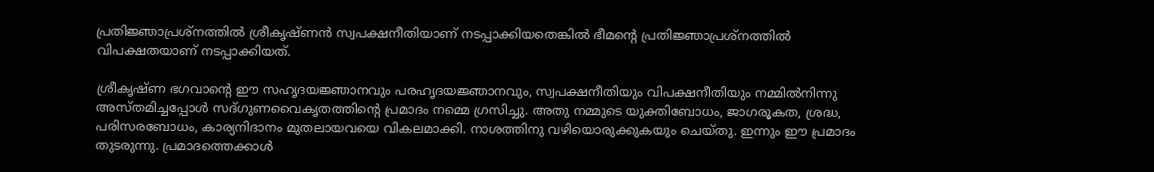പ്രതിജ്ഞാപ്രശ്‌നത്തില്‍ ശ്രീകൃഷ്ണന്‍ സ്വപക്ഷനീതിയാണ് നടപ്പാക്കിയതെങ്കില്‍ ഭീമന്റെ പ്രതിജ്ഞാപ്രശ്‌നത്തില്‍ വിപക്ഷതയാണ് നടപ്പാക്കിയത്.

ശ്രീകൃഷ്ണ ഭഗവാന്റെ ഈ സഹൃദയജ്ഞാനവും പരഹൃദയജ്ഞാനവും, സ്വപക്ഷനീതിയും വിപക്ഷനീതിയും നമ്മില്‍നിന്നു അസ്തമിച്ചപ്പോള്‍ സദ്ഗുണവൈകൃതത്തിന്റെ പ്രമാദം നമ്മെ ഗ്രസിച്ചു. അതു നമ്മുടെ യുക്തിബോധം, ജാഗരൂകത, ശ്രദ്ധ, പരിസരബോധം, കാര്യനിദാനം മുതലായവയെ വികലമാക്കി. നാശത്തിനു വഴിയൊരുക്കുകയും ചെയ്തു. ഇന്നും ഈ പ്രമാദം തുടരുന്നു. പ്രമാദത്തെക്കാള്‍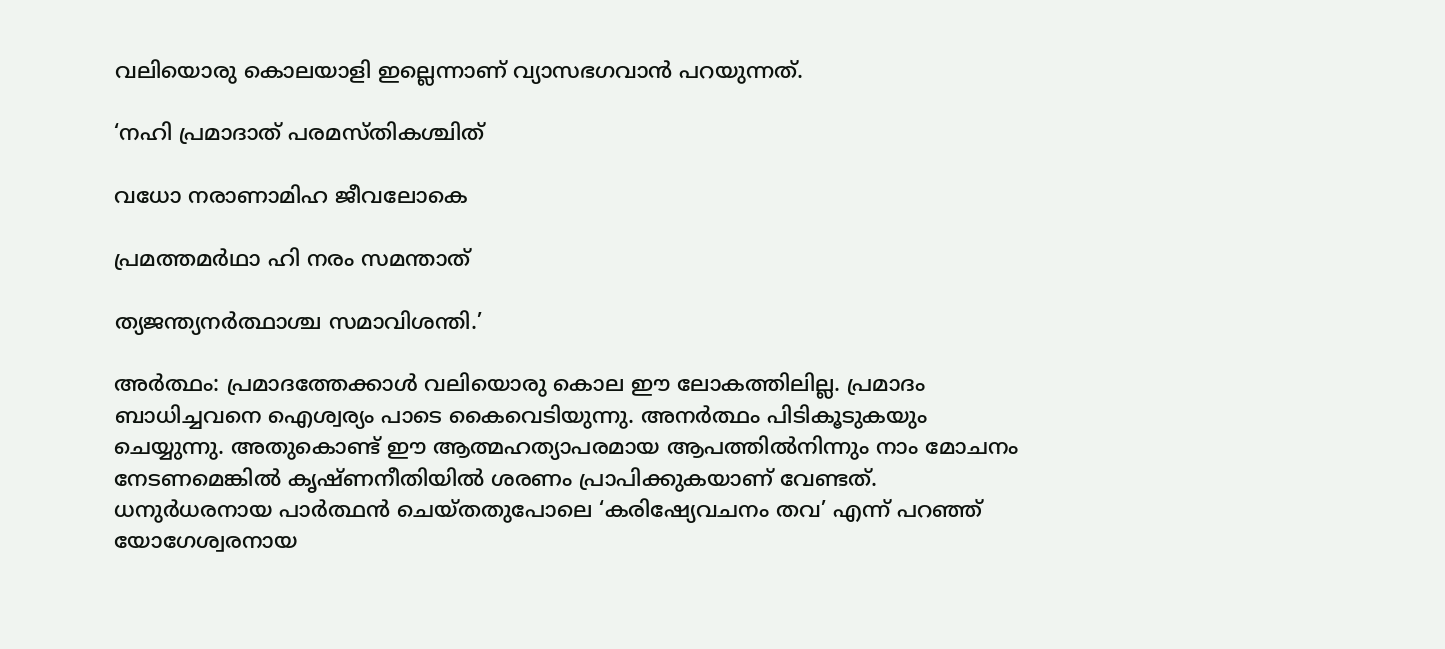വലിയൊരു കൊലയാളി ഇല്ലെന്നാണ് വ്യാസഭഗവാന്‍ പറയുന്നത്.

‘നഹി പ്രമാദാത് പരമസ്തികശ്ചിത്

വധോ നരാണാമിഹ ജീവലോകെ

പ്രമത്തമര്‍ഥാ ഹി നരം സമന്താത്

ത്യജന്ത്യനര്‍ത്ഥാശ്ച സമാവിശന്തി.’

അര്‍ത്ഥം: പ്രമാദത്തേക്കാള്‍ വലിയൊരു കൊല ഈ ലോകത്തിലില്ല. പ്രമാദം ബാധിച്ചവനെ ഐശ്വര്യം പാടെ കൈവെടിയുന്നു. അനര്‍ത്ഥം പിടികൂടുകയും ചെയ്യുന്നു. അതുകൊണ്ട് ഈ ആത്മഹത്യാപരമായ ആപത്തില്‍നിന്നും നാം മോചനം നേടണമെങ്കില്‍ കൃഷ്ണനീതിയില്‍ ശരണം പ്രാപിക്കുകയാണ് വേണ്ടത്. ധനുര്‍ധരനായ പാര്‍ത്ഥന്‍ ചെയ്തതുപോലെ ‘കരിഷ്യേവചനം തവ’ എന്ന് പറഞ്ഞ് യോഗേശ്വരനായ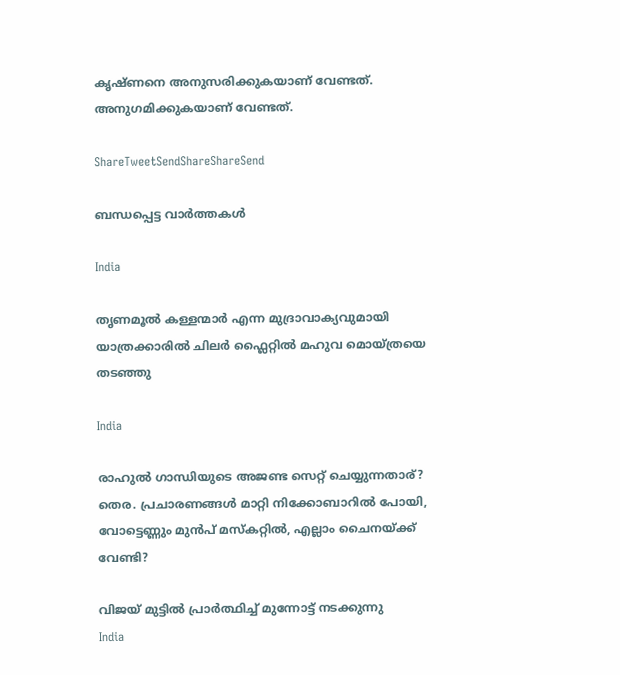കൃഷ്ണനെ അനുസരിക്കുകയാണ് വേണ്ടത്. അനുഗമിക്കുകയാണ് വേണ്ടത്.

ShareTweetSendShareShareSend

ബന്ധപ്പെട്ട വാര്‍ത്തകള്‍

India

തൃണമൂല്‍ കള്ളന്മാര്‍ എന്ന മുദ്രാവാക്യവുമായി യാത്രക്കാരില്‍ ചിലര്‍ ഫ്ലൈറ്റില്‍ മഹുവ മൊയ്ത്രയെ തടഞ്ഞു

India

രാഹുല്‍ ഗാന്ധിയുടെ അജണ്ട സെറ്റ് ചെയ്യുന്നതാര്? തെര. പ്രചാരണങ്ങള്‍ മാറ്റി നിക്കോബാറില്‍ പോയി, വോട്ടെണ്ണും മുന്‍പ് മസ്കറ്റില്‍, എല്ലാം ചൈനയ്‌ക്ക് വേണ്ടി?

വിജയ് മുട്ടില്‍ പ്രാര്‍ത്ഥിച്ച് മുന്നോട്ട് നടക്കുന്നു
India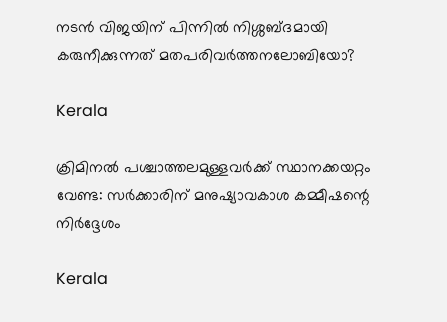നടന്‍ വിജയിന് പിന്നില്‍ നിശ്ശബ്ദമായി കരുനീക്കുന്നത് മതപരിവര്‍ത്തനലോബിയോ?

Kerala

ക്രിമിനല്‍ പശ്ചാത്തലമുള്ളവര്‍ക്ക് സ്ഥാനക്കയറ്റം വേണ്ട: സര്‍ക്കാരിന് മനുഷ്യാവകാശ കമ്മീഷന്റെ നിര്‍ദ്ദേശം

Kerala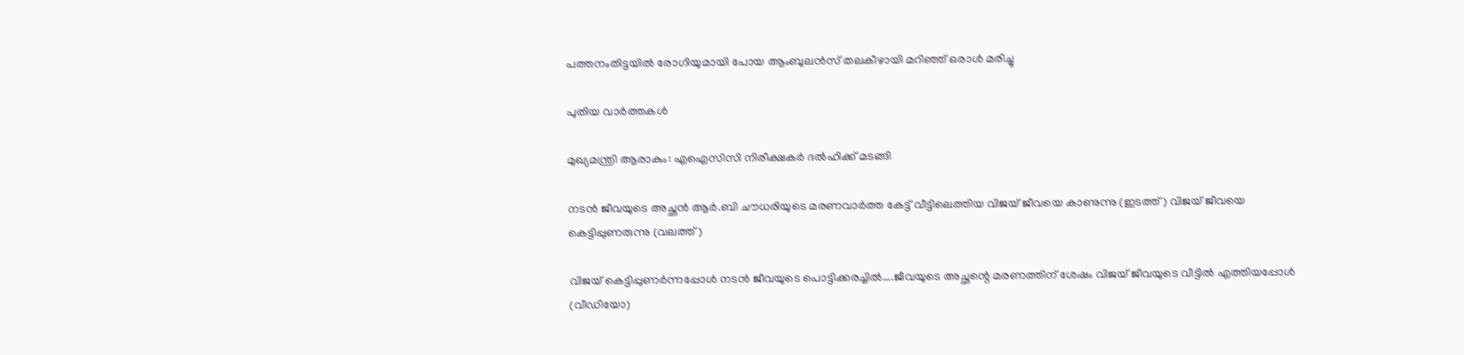പത്തനംതിട്ടയില്‍ രോഗിയുമായി പോയ ആംബുലന്‍സ് തലകീഴായി മറിഞ്ഞ് ഒരാള്‍ മരിച്ചു

പുതിയ വാര്‍ത്തകള്‍

മുഖ്യമന്ത്രി ആരാകും: എഐസിസി നിരീക്ഷകര്‍ ദല്‍ഹിക്ക് മടങ്ങി

നടന്‍ ജീവയുടെ അച്ഛന്‍ ആര്‍.ബി ചൗധരിയുടെ മരണവാര്‍ത്ത കേട്ട് വീട്ടിലെത്തിയ വിജയ് ജീവയെ കാണുന്നു (ഇടത്ത്) വിജയ് ജീവയെ കെട്ടിപ്പുണരുന്നു (വലത്ത്)

വിജയ് കെട്ടിപ്പുണര്‍ന്നപ്പോള്‍ നടന്‍ ജീവയുടെ പൊട്ടിക്കരച്ചില്‍….ജീവയുടെ അച്ഛന്റെ മരണത്തിന് ശേഷം വിജയ് ജീവയുടെ വീട്ടില്‍ എത്തിയപ്പോള്‍ (വീഡിയോ)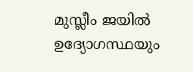മുസ്ലീം ജയില്‍ ഉദ്യോഗസ്ഥയും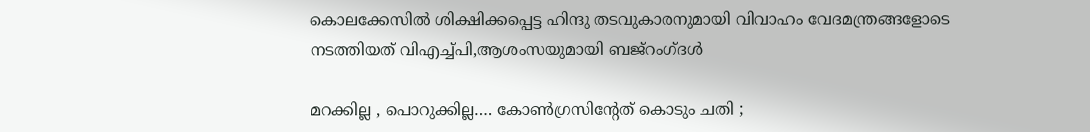കൊലക്കേസില്‍ ശിക്ഷിക്കപ്പെട്ട ഹിന്ദു തടവുകാരനുമായി വിവാഹം വേദമന്ത്രങ്ങളോടെ നടത്തിയത് വിഎച്ച്പി,ആശംസയുമായി ബജ്‌റംഗ്ദള്‍

മറക്കില്ല , പൊറുക്കില്ല…. കോൺഗ്രസിൻ്റേത് കൊടും ചതി ;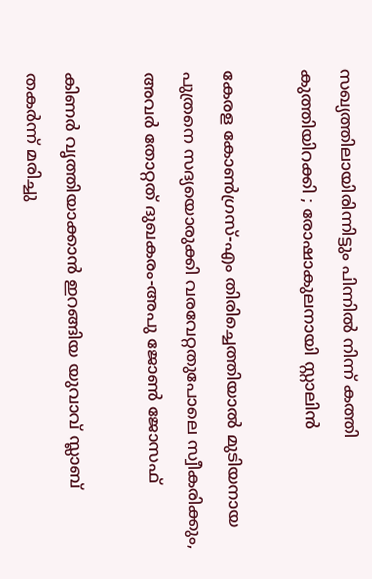സഖ്യത്തിലായിരിന്നിട്ടും പിന്നിൽ നിന്ന് കത്തി കുത്തിയിറക്കി ; രോഷാകുലനായി സ്റ്റാലിൻ

കേരള കോണ്‍ഗ്രസ്-എം തിരിച്ചെത്തിയാല്‍ മുടിയനായ പുത്രനെ സദ്യയൊരുക്കി വരവേറ്റതുപോലെ സ്വീകരിക്കും, അവര്‍ തോറ്റത് ദുഖകരം-അപു ജോണ്‍ ജോസഫ്

കിണര്‍ വൃത്തിയാക്കാന്‍ ഇറങ്ങിയ യുവാവ് സ്ലാബ് തകര്‍ന്ന് മരിച്ചു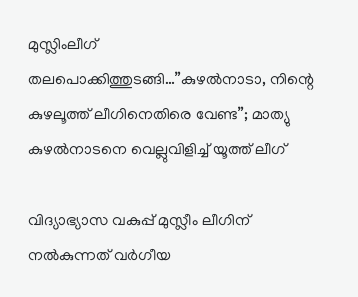മുസ്ലിംലീഗ് തലപൊക്കിത്തുടങ്ങി…”കുഴൽനാടാ, നിന്റെ കുഴലൂത്ത് ലീഗിനെതിരെ വേണ്ട”; മാത്യു കുഴൽനാടനെ വെല്ലുവിളിച്ച് യൂത്ത് ലീഗ്

വിദ്യാഭ്യാസ വകുപ്പ് മുസ്ലീം ലീഗിന് നല്‍കുന്നത് വര്‍ഗീയ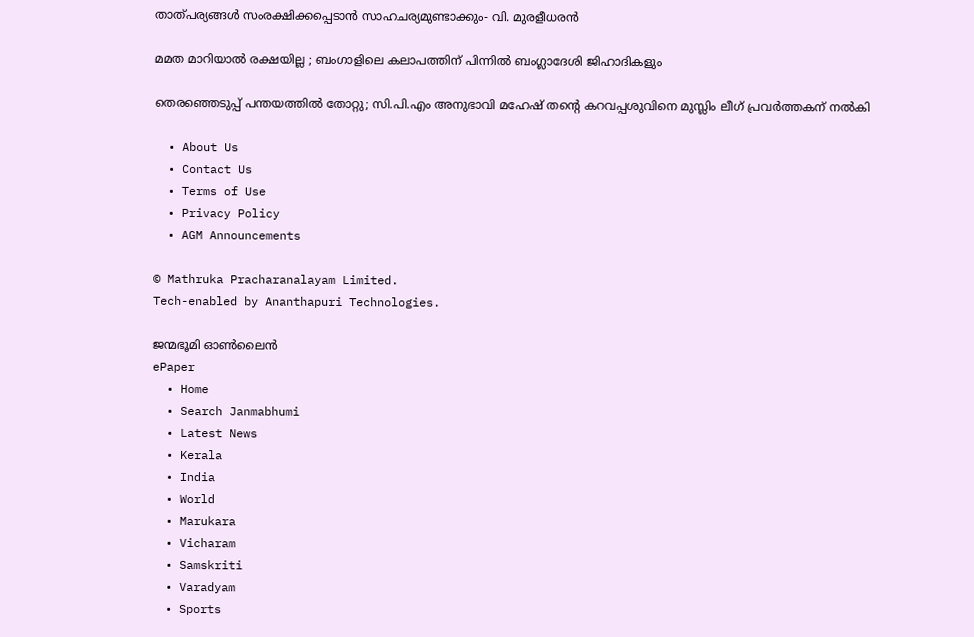താത്പര്യങ്ങള്‍ സംരക്ഷിക്കപ്പെടാന്‍ സാഹചര്യമുണ്ടാക്കും- വി. മുരളീധരന്‍

മമത മാറിയാൽ രക്ഷയില്ല ; ബംഗാളിലെ കലാപത്തിന് പിന്നിൽ ബംഗ്ലാദേശി ജിഹാദികളും

തെരഞ്ഞെടുപ്പ് പന്തയത്തില്‍ തോറ്റു; സി.പി.എം അനുഭാവി മഹേഷ് തന്റെ കറവപ്പശുവിനെ മുസ്ലിം ലീഗ് പ്രവര്‍ത്തകന് നല്‍കി

  • About Us
  • Contact Us
  • Terms of Use
  • Privacy Policy
  • AGM Announcements

© Mathruka Pracharanalayam Limited.
Tech-enabled by Ananthapuri Technologies.

ജന്മഭൂമി ഓണ്‍ലൈന്‍
ePaper
  • Home
  • Search Janmabhumi
  • Latest News
  • Kerala
  • India
  • World
  • Marukara
  • Vicharam
  • Samskriti
  • Varadyam
  • Sports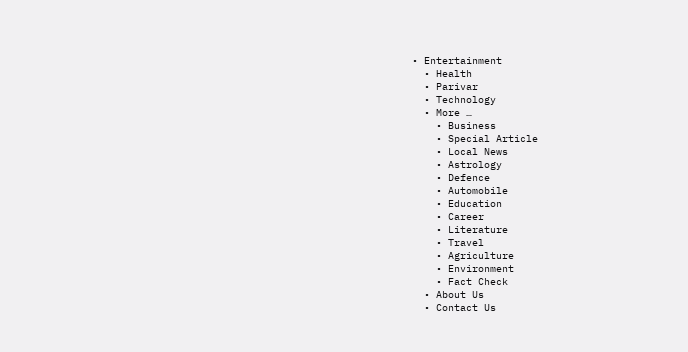• Entertainment
  • Health
  • Parivar
  • Technology
  • More …
    • Business
    • Special Article
    • Local News
    • Astrology
    • Defence
    • Automobile
    • Education
    • Career
    • Literature
    • Travel
    • Agriculture
    • Environment
    • Fact Check
  • About Us
  • Contact Us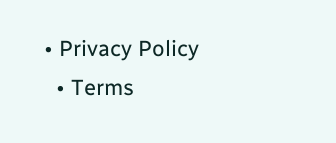• Privacy Policy
  • Terms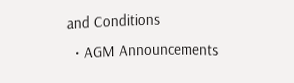and Conditions
  • AGM Announcements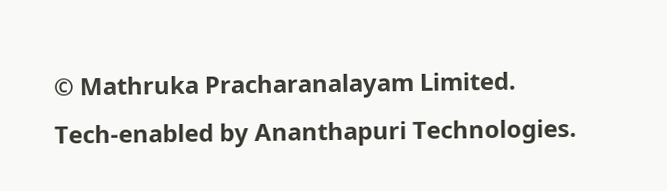© Mathruka Pracharanalayam Limited.
Tech-enabled by Ananthapuri Technologies.